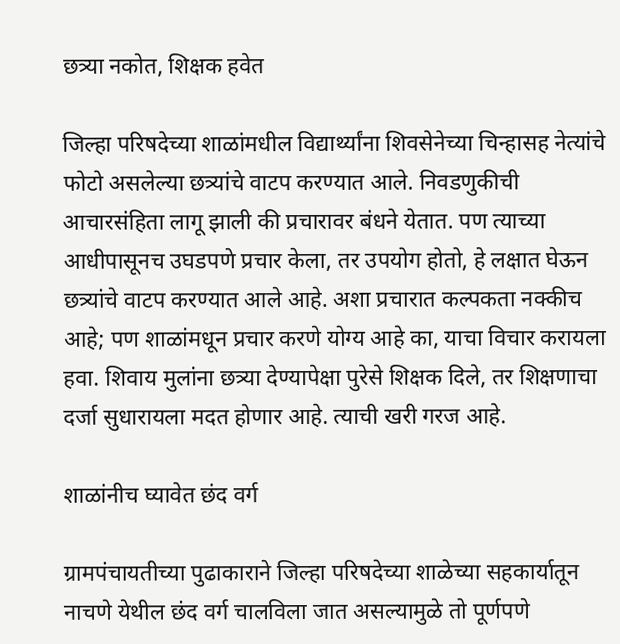छत्र्या नकोत, शिक्षक हवेत

जिल्हा परिषदेच्या शाळांमधील विद्यार्थ्यांना शिवसेनेच्या चिन्हासह नेत्यांचे फोटो असलेल्या छत्र्यांचे वाटप करण्यात आले. निवडणुकीची आचारसंहिता लागू झाली की प्रचारावर बंधने येतात. पण त्याच्या आधीपासूनच उघडपणे प्रचार केला, तर उपयोग होतो, हे लक्षात घेऊन छत्र्यांचे वाटप करण्यात आले आहे. अशा प्रचारात कल्पकता नक्कीच आहे; पण शाळांमधून प्रचार करणे योग्य आहे का, याचा विचार करायला हवा. शिवाय मुलांना छत्र्या देण्यापेक्षा पुरेसे शिक्षक दिले, तर शिक्षणाचा दर्जा सुधारायला मदत होणार आहे. त्याची खरी गरज आहे.

शाळांनीच घ्यावेत छंद वर्ग

ग्रामपंचायतीच्या पुढाकाराने जिल्हा परिषदेच्या शाळेच्या सहकार्यातून नाचणे येथील छंद वर्ग चालविला जात असल्यामुळे तो पूर्णपणे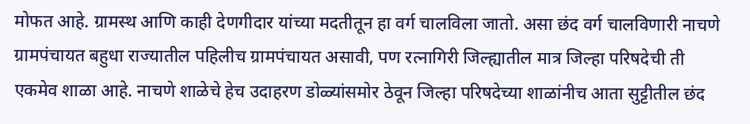मोफत आहे. ग्रामस्थ आणि काही देणगीदार यांच्या मदतीतून हा वर्ग चालविला जातो. असा छंद वर्ग चालविणारी नाचणे ग्रामपंचायत बहुधा राज्यातील पहिलीच ग्रामपंचायत असावी, पण रत्नागिरी जिल्ह्यातील मात्र जिल्हा परिषदेची ती एकमेव शाळा आहे. नाचणे शाळेचे हेच उदाहरण डोळ्यांसमोर ठेवून जिल्हा परिषदेच्या शाळांनीच आता सुट्टीतील छंद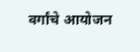वर्गांचे आयोजन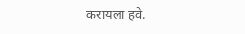करायला हवे.